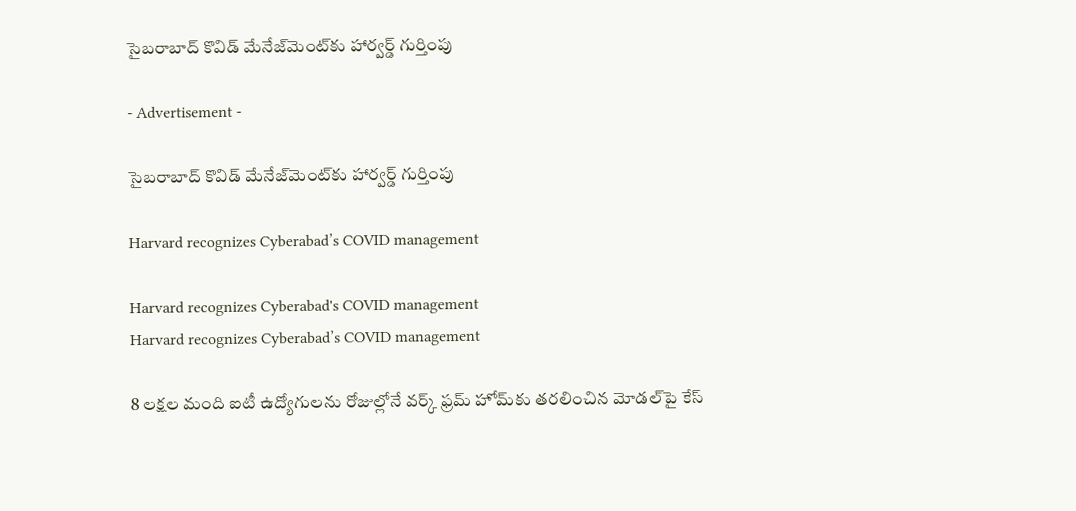సైబరాబాద్‌ కొవిడ్‌ మేనేజ్‌మెంట్‌కు హార్వర్డ్‌ గుర్తింపు

- Advertisement -

సైబరాబాద్‌ కొవిడ్‌ మేనేజ్‌మెంట్‌కు హార్వర్డ్‌ గుర్తింపు

Harvard recognizes Cyberabad’s COVID management

Harvard recognizes Cyberabad's COVID management
Harvard recognizes Cyberabad’s COVID management

8 లక్షల మంది ఐటీ ఉద్యోగులను రోజుల్లోనే వర్క్‌ ఫ్రమ్‌ హోమ్‌కు తరలించిన మోడల్‌పై కేస్‌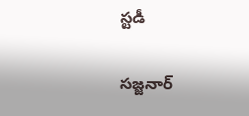స్టడీ

సజ్జనార్‌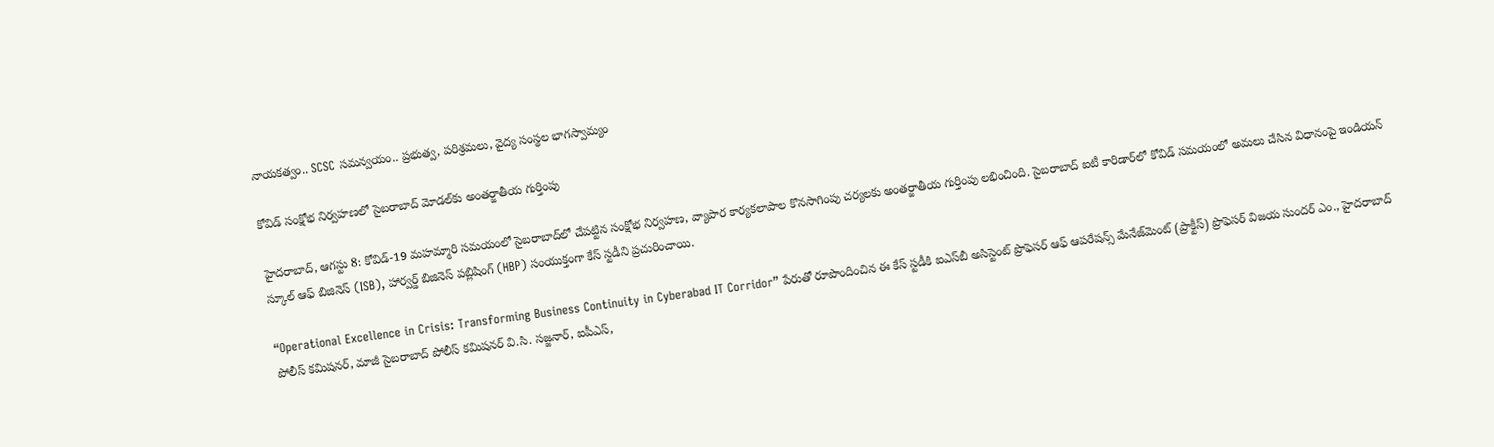నాయకత్వం.. SCSC సమన్వయం.. ప్రభుత్వ, పరిశ్రమలు, వైద్య సంస్థల భాగస్వామ్యం

కోవిడ్‌ సంక్షోభ నిర్వహణలో సైబరాబాద్‌ మోడల్‌కు అంతర్జాతీయ గుర్తింపు

హైదరాబాద్‌, ఆగస్టు 8: కోవిడ్‌-19 మహమ్మారి సమయంలో సైబరాబాద్‌లో చేపట్టిన సంక్షోభ నిర్వహణ, వ్యాపార కార్యకలాపాల కొనసాగింపు చర్యలకు అంతర్జాతీయ గుర్తింపు లభించింది. సైబరాబాద్‌ ఐటీ కారిడార్‌లో కోవిడ్‌ సమయంలో అమలు చేసిన విధానంపై ఇండియన్‌ స్కూల్‌ ఆఫ్‌ బిజినెస్‌ (ISB), హార్వర్డ్‌ బిజినెస్‌ పబ్లిషింగ్‌ (HBP) సంయుక్తంగా కేస్‌ స్టడీని ప్రచురించాయి.

“Operational Excellence in Crisis: Transforming Business Continuity in Cyberabad IT Corridor” పేరుతో రూపొందించిన ఈ కేస్‌ స్టడీకి ఐఎస్‌బీ అసిస్టెంట్‌ ప్రొఫెసర్‌ ఆఫ్‌ ఆపరేషన్స్‌ మేనేజ్‌మెంట్‌ (ప్రాక్టీస్‌) ప్రొఫెసర్‌ విజయ సుందర్‌ ఎం., హైదరాబాద్‌ పోలీస్‌ కమిషనర్‌, మాజీ సైబరాబాద్‌ పోలీస్‌ కమిషనర్‌ వి.సి. సజ్జనార్‌, ఐపీఎస్‌,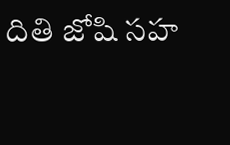దితి జోషి సహ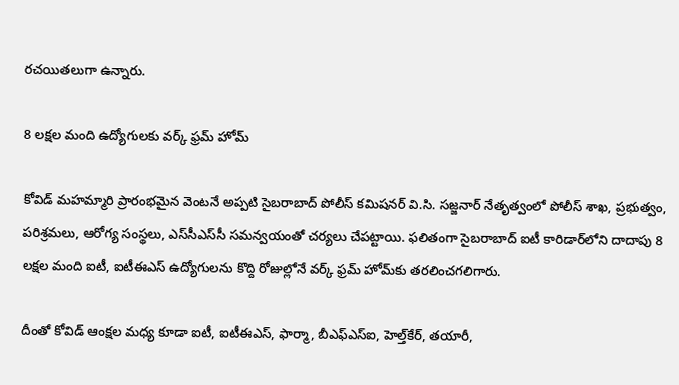రచయితలుగా ఉన్నారు.

8 లక్షల మంది ఉద్యోగులకు వర్క్‌ ఫ్రమ్‌ హోమ్‌

కోవిడ్‌ మహమ్మారి ప్రారంభమైన వెంటనే అప్పటి సైబరాబాద్‌ పోలీస్‌ కమిషనర్‌ వి.సి. సజ్జనార్‌ నేతృత్వంలో పోలీస్‌ శాఖ, ప్రభుత్వం, పరిశ్రమలు, ఆరోగ్య సంస్థలు, ఎస్‌సీఎస్‌సీ సమన్వయంతో చర్యలు చేపట్టాయి. ఫలితంగా సైబరాబాద్‌ ఐటీ కారిడార్‌లోని దాదాపు 8 లక్షల మంది ఐటీ, ఐటీఈఎస్‌ ఉద్యోగులను కొద్ది రోజుల్లోనే వర్క్‌ ఫ్రమ్‌ హోమ్‌కు తరలించగలిగారు.

దీంతో కోవిడ్‌ ఆంక్షల మధ్య కూడా ఐటీ, ఐటీఈఎస్‌, ఫార్మా, బీఎఫ్‌ఎస్‌ఐ, హెల్త్‌కేర్‌, తయారీ,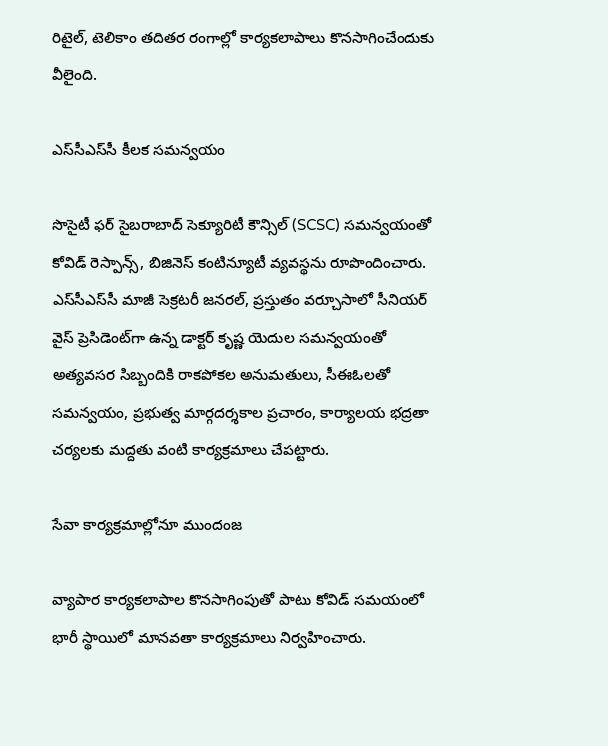రిటైల్‌, టెలికాం తదితర రంగాల్లో కార్యకలాపాలు కొనసాగించేందుకు వీలైంది.

ఎస్‌సీఎస్‌సీ కీలక సమన్వయం

సొసైటీ ఫర్‌ సైబరాబాద్‌ సెక్యూరిటీ కౌన్సిల్‌ (SCSC) సమన్వయంతో కోవిడ్‌ రెస్పాన్స్‌, బిజినెస్‌ కంటిన్యూటీ వ్యవస్థను రూపొందించారు. ఎస్‌సీఎస్‌సీ మాజీ సెక్రటరీ జనరల్‌, ప్రస్తుతం వర్చూసాలో సీనియర్‌ వైస్‌ ప్రెసిడెంట్‌గా ఉన్న డాక్టర్‌ కృష్ణ యెదుల సమన్వయంతో అత్యవసర సిబ్బందికి రాకపోకల అనుమతులు, సీఈఓలతో సమన్వయం, ప్రభుత్వ మార్గదర్శకాల ప్రచారం, కార్యాలయ భద్రతా చర్యలకు మద్దతు వంటి కార్యక్రమాలు చేపట్టారు.

సేవా కార్యక్రమాల్లోనూ ముందంజ

వ్యాపార కార్యకలాపాల కొనసాగింపుతో పాటు కోవిడ్‌ సమయంలో భారీ స్థాయిలో మానవతా కార్యక్రమాలు నిర్వహించారు.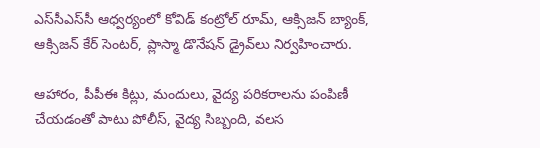ఎస్‌సీఎస్‌సీ ఆధ్వర్యంలో కోవిడ్‌ కంట్రోల్‌ రూమ్‌, ఆక్సిజన్‌ బ్యాంక్‌, ఆక్సిజన్‌ కేర్‌ సెంటర్‌, ప్లాస్మా డొనేషన్‌ డ్రైవ్‌లు నిర్వహించారు.

ఆహారం, పీపీఈ కిట్లు, మందులు, వైద్య పరికరాలను పంపిణీ చేయడంతో పాటు పోలీస్‌, వైద్య సిబ్బంది, వలస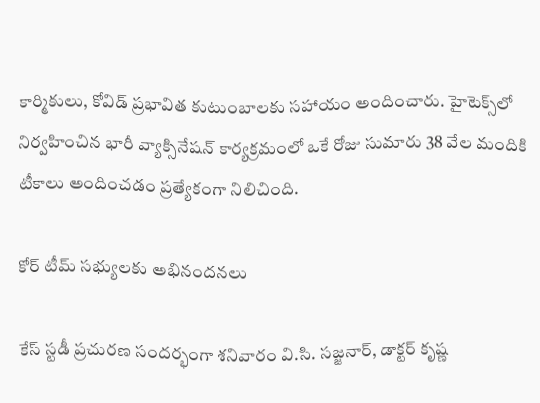కార్మికులు, కోవిడ్‌ ప్రభావిత కుటుంబాలకు సహాయం అందించారు. హైటెక్స్‌లో నిర్వహించిన భారీ వ్యాక్సినేషన్‌ కార్యక్రమంలో ఒకే రోజు సుమారు 38 వేల మందికి టీకాలు అందించడం ప్రత్యేకంగా నిలిచింది.

కోర్‌ టీమ్‌ సభ్యులకు అభినందనలు

కేస్‌ స్టడీ ప్రచురణ సందర్భంగా శనివారం వి.సి. సజ్జనార్‌, డాక్టర్‌ కృష్ణ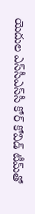యెదుల ఎస్‌సీఎస్‌సీ కోర్‌ కోవిడ్‌ టీమ్‌తో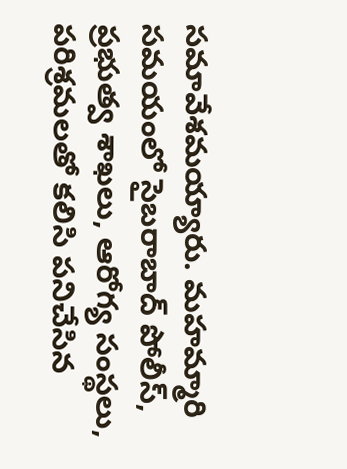సమావేశమయ్యారు. మహమ్మారి సమయంలో సైబరాబాద్‌ పోలీస్‌, ప్రభుత్వ శాఖలు, ఆరోగ్య సంస్థలు, పరిశ్రమలతో కలిసి పనిచేసిన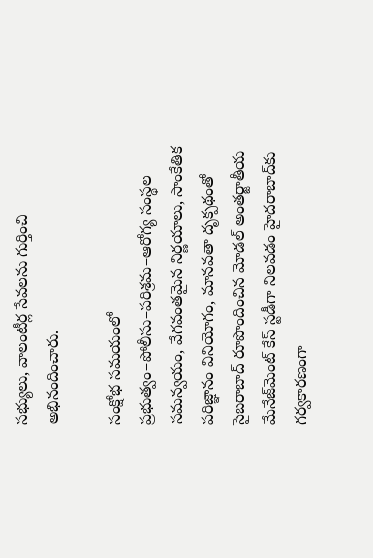సభ్యులు, వాలంటీర్ల సేవలను గుర్తించి అభినందించారు.

సంక్షోభ సమయంలో ప్రభుత్వం–పోలీసు–పరిశ్రమ–ఆరోగ్య సంస్థల సమన్వయం, వేగవంతమైన నిర్ణయాలు, సాంకేతిక పరిజ్ఞానం వినియోగం, మానవతా దృక్పథంతో సైబరాబాద్‌ రూపొందించిన మోడల్‌ అంతర్జాతీయ మేనేజ్‌మెంట్‌ కేస్‌ స్టడీగా నిలవడం హైదరాబాద్‌కు గర్వకారణంగా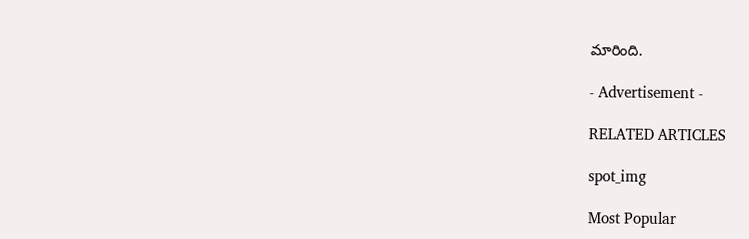మారింది.

- Advertisement -

RELATED ARTICLES

spot_img

Most Popular